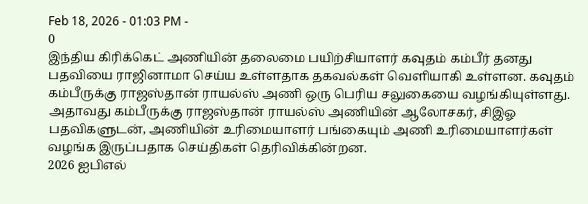Feb 18, 2026 - 01:03 PM -
0
இந்திய கிரிக்கெட் அணியின் தலைமை பயிற்சியாளர் கவுதம் கம்பீர் தனது பதவியை ராஜினாமா செய்ய உள்ளதாக தகவல்கள் வெளியாகி உள்ளன. கவுதம் கம்பீருக்கு ராஜஸ்தான் ராயல்ஸ் அணி ஒரு பெரிய சலுகையை வழங்கியுள்ளது. அதாவது கம்பீருக்கு ராஜஸ்தான் ராயல்ஸ் அணியின் ஆலோசகர், சிஇஓ பதவிகளுடன், அணியின் உரிமையாளர் பங்கையும் அணி உரிமையாளர்கள் வழங்க இருப்பதாக செய்திகள் தெரிவிக்கின்றன.
2026 ஐபிஎல்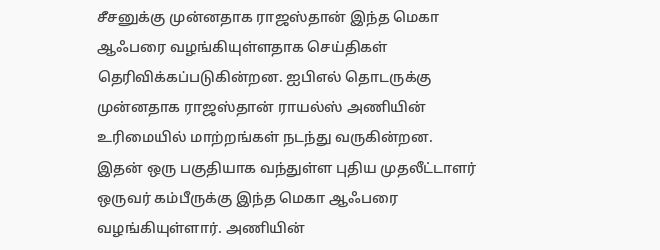சீசனுக்கு முன்னதாக ராஜஸ்தான் இந்த மெகா ஆஃபரை வழங்கியுள்ளதாக செய்திகள் தெரிவிக்கப்படுகின்றன. ஐபிஎல் தொடருக்கு முன்னதாக ராஜஸ்தான் ராயல்ஸ் அணியின் உரிமையில் மாற்றங்கள் நடந்து வருகின்றன.
இதன் ஒரு பகுதியாக வந்துள்ள புதிய முதலீட்டாளர் ஒருவர் கம்பீருக்கு இந்த மெகா ஆஃபரை வழங்கியுள்ளார். அணியின்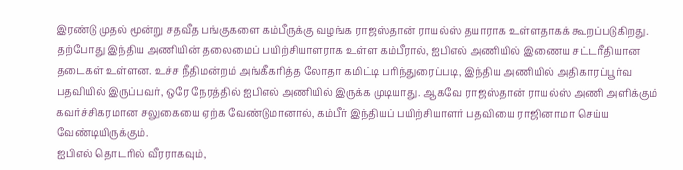இரண்டு முதல் மூன்று சதவீத பங்குகளை கம்பீருக்கு வழங்க ராஜஸ்தான் ராயல்ஸ் தயாராக உள்ளதாகக் கூறப்படுகிறது.
தற்போது இந்திய அணியின் தலைமைப் பயிற்சியாளராக உள்ள கம்பீரால், ஐபிஎல் அணியில் இணைய சட்டரீதியான தடைகள் உள்ளன. உச்ச நீதிமன்றம் அங்கீகரித்த லோதா கமிட்டி பரிந்துரைப்படி, இந்திய அணியில் அதிகாரப்பூர்வ பதவியில் இருப்பவர், ஒரே நேரத்தில் ஐபிஎல் அணியில் இருக்க முடியாது. ஆகவே ராஜஸ்தான் ராயல்ஸ் அணி அளிக்கும் கவர்ச்சிகரமான சலுகையை ஏற்க வேண்டுமானால், கம்பீர் இந்தியப் பயிற்சியாளர் பதவியை ராஜினாமா செய்ய வேண்டியிருக்கும்.
ஐபிஎல் தொடரில் வீரராகவும்,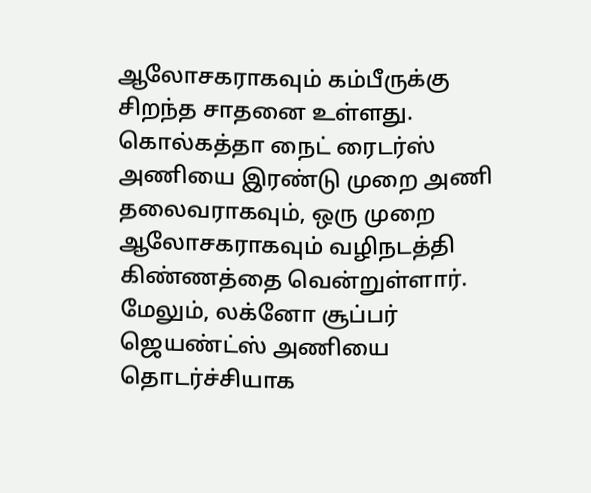ஆலோசகராகவும் கம்பீருக்கு சிறந்த சாதனை உள்ளது. கொல்கத்தா நைட் ரைடர்ஸ் அணியை இரண்டு முறை அணி தலைவராகவும், ஒரு முறை ஆலோசகராகவும் வழிநடத்தி கிண்ணத்தை வென்றுள்ளார். மேலும், லக்னோ சூப்பர் ஜெயண்ட்ஸ் அணியை தொடர்ச்சியாக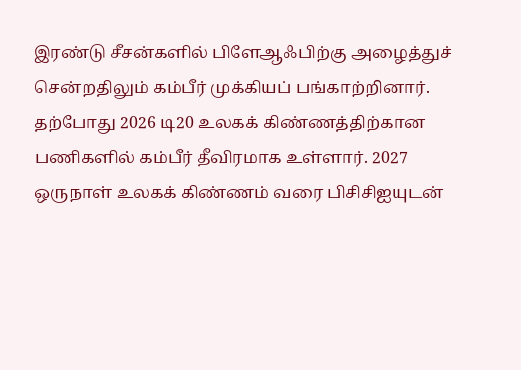இரண்டு சீசன்களில் பிளேஆஃபிற்கு அழைத்துச் சென்றதிலும் கம்பீர் முக்கியப் பங்காற்றினார்.
தற்போது 2026 டி20 உலகக் கிண்ணத்திற்கான பணிகளில் கம்பீர் தீவிரமாக உள்ளார். 2027 ஒருநாள் உலகக் கிண்ணம் வரை பிசிசிஐயுடன்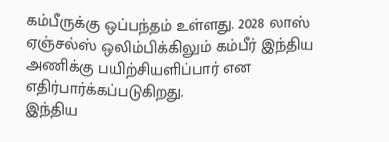கம்பீருக்கு ஒப்பந்தம் உள்ளது. 2028 லாஸ் ஏஞ்சல்ஸ் ஒலிம்பிக்கிலும் கம்பீர் இந்திய அணிக்கு பயிற்சியளிப்பார் என எதிர்பார்க்கப்படுகிறது.
இந்திய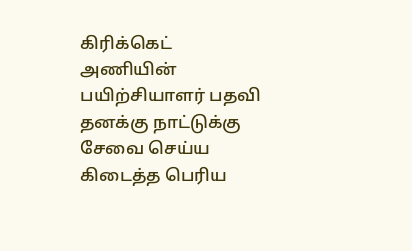கிரிக்கெட் அணியின் பயிற்சியாளர் பதவி தனக்கு நாட்டுக்கு சேவை செய்ய கிடைத்த பெரிய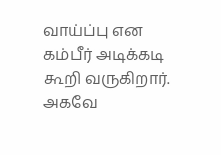வாய்ப்பு என கம்பீர் அடிக்கடி கூறி வருகிறார். அகவே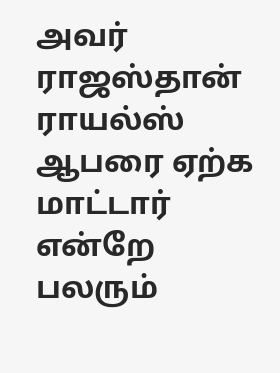அவர் ராஜஸ்தான் ராயல்ஸ் ஆபரை ஏற்க மாட்டார் என்றே பலரும்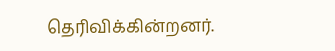தெரிவிக்கின்றனர்.